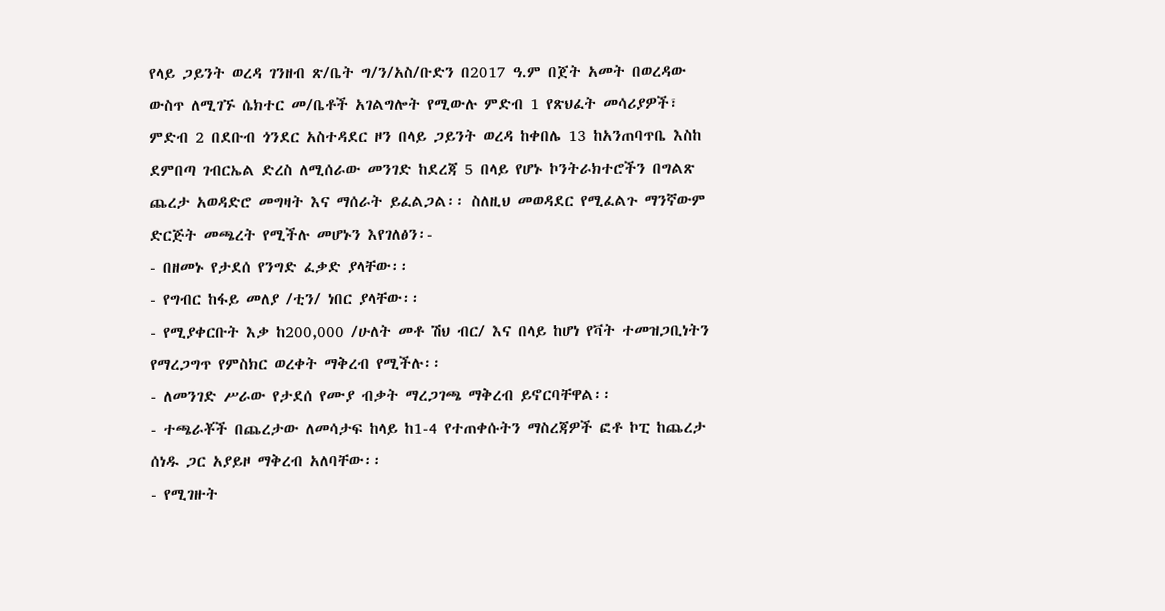የላይ ጋይንት ወረዳ ገንዘብ ጽ/ቤት ግ/ን/አስ/ቡድን በ2017 ዓ.ም በጀት አመት በወረዳው ውስጥ ለሚገኙ ሴክተር መ/ቤቶች አገልግሎት የሚውሉ ምድብ 1 የጽህፈት መሳሪያዎች፣ ምድብ 2 በደቡብ ጎንደር አስተዳደር ዞን በላይ ጋይንት ወረዳ ከቀበሌ 13 ከአንጠባጥቤ እስከ ደምበጣ ገብርኤል ድረስ ለሚሰራው መንገድ ከደረጃ 5 በላይ የሆኑ ኮንትራክተሮችን በግልጽ ጨረታ አወዳድሮ መግዛት እና ማሰራት ይፈልጋል፡፡ ስለዚህ መወዳደር የሚፈልጉ ማንኛውም ድርጅት መጫረት የሚችሉ መሆኑን እየገለፅን፡-
- በዘመኑ የታደሰ የንግድ ፈቃድ ያላቸው፡፡
- የግብር ከፋይ መለያ /ቲን/ ነበር ያላቸው፡፡
- የሚያቀርቡት እቃ ከ200,000 /ሁለት መቶ ሽህ ብር/ እና በላይ ከሆነ የቫት ተመዝጋቢነትን የማረጋግጥ የምስክር ወረቀት ማቅረብ የሚችሉ፡፡
- ለመንገድ ሥራው የታደሰ የሙያ ብቃት ማረጋገጫ ማቅረብ ይኖርባቸዋል፡፡
- ተጫራቾች በጨረታው ለመሳታፍ ከላይ ከ1-4 የተጠቀሱትን ማስረጃዎች ፎቶ ኮፒ ከጨረታ ሰነዱ ጋር አያይዞ ማቅረብ አለባቸው፡፡
- የሚገዙት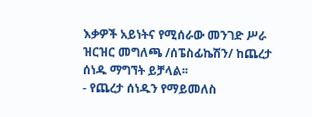እቃዎች አይነትና የሚሰራው መንገድ ሥራ ዝርዝር መግለጫ /ሰፔስፊኬሽን/ ከጨረታ ሰነዱ ማግኘት ይቻላል፡፡
- የጨረታ ሰነዱን የማይመለስ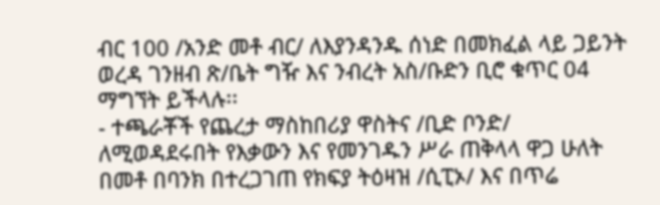ብር 100 /አንድ መቶ ብር/ ለእያንዳንዱ ሰነድ በመክፈል ላይ ጋይንት ወረዳ ገንዘብ ጽ/ቤት ግዥ እና ንብረት አስ/ቡድን ቢሮ ቁጥር 04 ማግኘት ይችላሉ፡፡
- ተጫራቾች የጨረታ ማስከበሪያ ዋስትና /ቢድ ቦንድ/ ለሚወዳደሩበት የእቃውን እና የመንገዱን ሥራ ጠቅላላ ዋጋ ሁለት በመቶ በባንክ በተረጋገጠ የክፍያ ትዕዛዝ /ሲፒኦ/ እና በጥሬ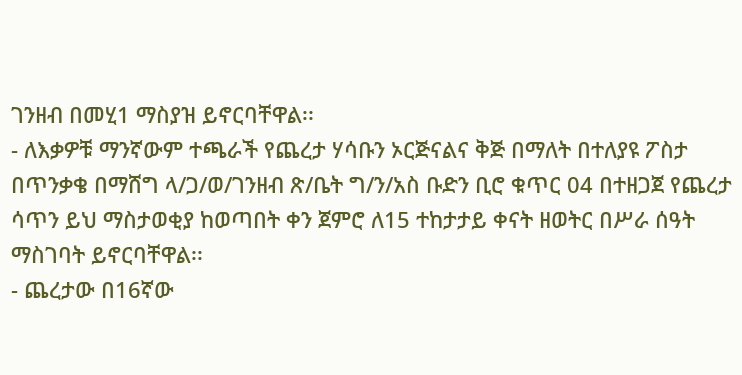ገንዘብ በመሂ1 ማስያዝ ይኖርባቸዋል፡፡
- ለእቃዎቹ ማንኛውም ተጫራች የጨረታ ሃሳቡን ኦርጅናልና ቅጅ በማለት በተለያዩ ፖስታ በጥንቃቄ በማሸግ ላ/ጋ/ወ/ገንዘብ ጽ/ቤት ግ/ን/አስ ቡድን ቢሮ ቁጥር 04 በተዘጋጀ የጨረታ ሳጥን ይህ ማስታወቂያ ከወጣበት ቀን ጀምሮ ለ15 ተከታታይ ቀናት ዘወትር በሥራ ሰዓት ማስገባት ይኖርባቸዋል፡፡
- ጨረታው በ16ኛው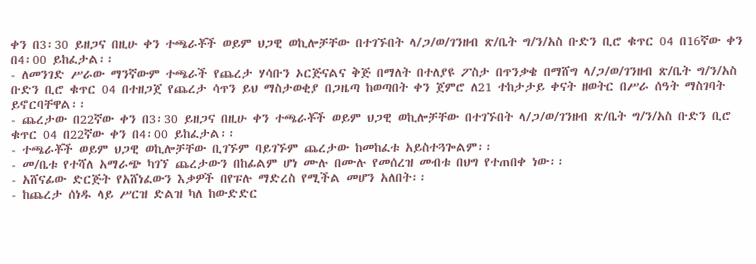ቀን በ3፡30 ይዘጋና በዚሁ ቀን ተጫራቾች ወይም ህጋዊ ወኪሎቻቸው በተገኙበት ላ/ጋ/ወ/ገንዘብ ጽ/ቤት ግ/ን/አስ ቡድን ቢሮ ቁጥር 04 በ16ኛው ቀን በ4፡00 ይከፈታል፡፡
- ለመንገድ ሥራው ማንኛውም ተጫራች የጨረታ ሃሳቡን ኦርጅናልና ቅጅ በማለት በተለያዩ ፖስታ በጥንቃቄ በማሸግ ላ/ጋ/ወ/ገንዘብ ጽ/ቤት ግ/ን/አስ ቡድን ቢሮ ቁጥር 04 በተዘጋጀ የጨረታ ሳጥን ይህ ማስታወቂያ በጋዜጣ ከወጣበት ቀን ጀምሮ ለ21 ተከታታይ ቀናት ዘወትር በሥራ ሰዓት ማስገባት ይኖርባቸዋል፡፡
- ጨረታው በ22ኛው ቀን በ3፡30 ይዘጋና በዚሁ ቀን ተጫራቾች ወይም ህጋዊ ወኪሎቻቸው በተገኙበት ላ/ጋ/ወ/ገንዘብ ጽ/ቤት ግ/ን/አስ ቡድን ቢሮ ቁጥር 04 በ22ኛው ቀን በ4፡00 ይከፈታል፡፡
- ተጫራቾች ወይም ህጋዊ ወኪሎቻቸው ቢገኙም ባይገኙም ጨረታው ከመከፈቱ አይስተጓጐልም፡፡
- መ/ቤቱ የተሻለ አማራጭ ካገኘ ጨረታውን በከፊልም ሆነ ሙሉ በሙሉ የመሰረዝ መብቱ በህግ የተጠበቀ ነው፡፡
- አሸናፊው ድርጅት የአሸነፈውን እቃዎች በየፑሉ ማድረስ የሚችል መሆን አለበት፡፡
- ከጨረታ ሰነዱ ላይ ሥርዝ ድልዝ ካለ ከውድድር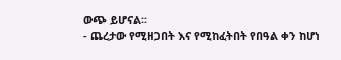ውጭ ይሆናል፡፡
- ጨረታው የሚዘጋበት እና የሚከፈትበት የበዓል ቀን ከሆነ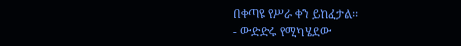በቀጣዩ የሥራ ቀን ይከፈታል፡፡
- ውድድሩ የሚካሄደው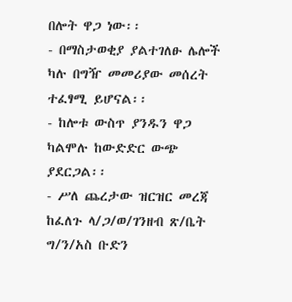በሎት ዋጋ ነው፡፡
- በማስታወቂያ ያልተገለፁ ሌሎች ካሉ በግዥ መመሪያው መሰረት ተፈፃሚ ይሆናል፡፡
- ከሎቱ ውስጥ ያንዱን ዋጋ ካልሞሉ ከውድድር ውጭ ያደርጋል፡፡
- ሥለ ጨረታው ዝርዝር መረጃ ከፈለጉ ላ/ጋ/ወ/ገንዘብ ጽ/ቤት ግ/ን/አስ ቡድን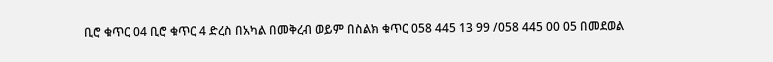ቢሮ ቁጥር 04 ቢሮ ቁጥር 4 ድረስ በአካል በመቅረብ ወይም በስልክ ቁጥር 058 445 13 99 /058 445 00 05 በመደወል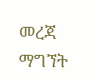መረጃ ማግኘት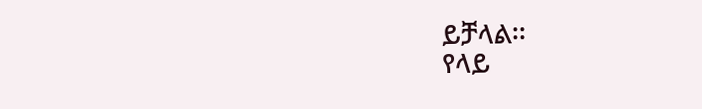ይቻላል፡፡
የላይ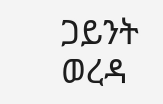ጋይንት ወረዳ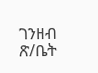ገንዘብ ጽ/ቤት